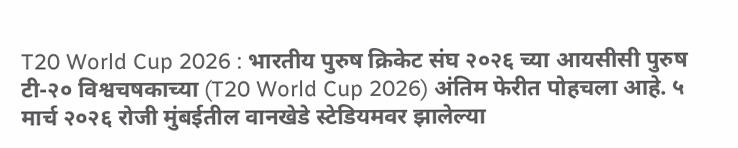T20 World Cup 2026 : भारतीय पुरुष क्रिकेट संघ २०२६ च्या आयसीसी पुरुष टी-२० विश्वचषकाच्या (T20 World Cup 2026) अंतिम फेरीत पोहचला आहे. ५ मार्च २०२६ रोजी मुंबईतील वानखेडे स्टेडियमवर झालेल्या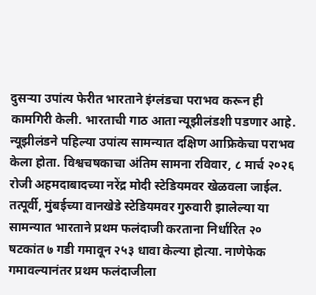दुसऱ्या उपांत्य फेरीत भारताने इंग्लंडचा पराभव करून ही कामगिरी केली. भारताची गाठ आता न्यूझीलंडशी पडणार आहे. न्यूझीलंडने पहिल्या उपांत्य सामन्यात दक्षिण आफ्रिकेचा पराभव केला होता. विश्वचषकाचा अंतिम सामना रविवार, ८ मार्च २०२६ रोजी अहमदाबादच्या नरेंद्र मोदी स्टेडियमवर खेळवला जाईल.
तत्पूर्वी, मुंबईच्या वानखेडे स्टेडियमवर गुरुवारी झालेल्या या सामन्यात भारताने प्रथम फलंदाजी करताना निर्धारित २० षटकांत ७ गडी गमावून २५३ धावा केल्या होत्या. नाणेफेक गमावल्यानंतर प्रथम फलंदाजीला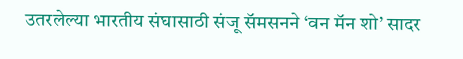उतरलेल्या भारतीय संघासाठी संजू सॅमसनने ‘वन मॅन शो’ सादर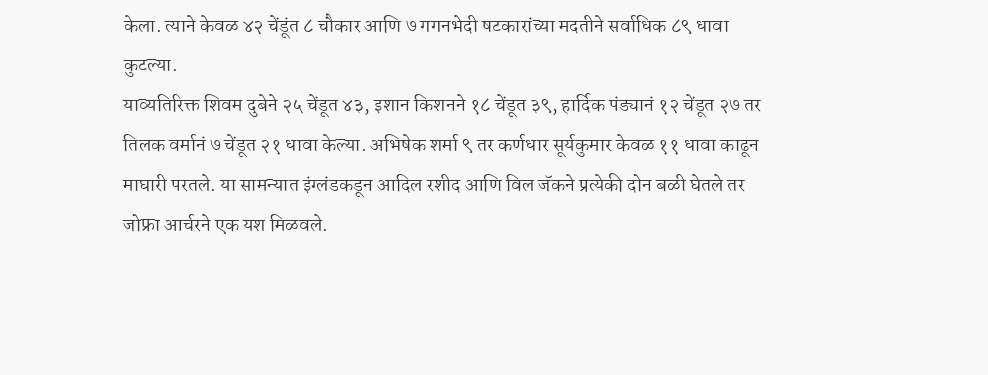केला. त्याने केवळ ४२ चेंडूंत ८ चौकार आणि ७ गगनभेदी षटकारांच्या मदतीने सर्वाधिक ८९ धावा कुटल्या.
याव्यतिरिक्त शिवम दुबेने २५ चेंडूत ४३, इशान किशनने १८ चेंडूत ३९, हार्दिक पंड्यानं १२ चेंडूत २७ तर तिलक वर्मानं ७ चेंडूत २१ धावा केल्या. अभिषेक शर्मा ९ तर कर्णधार सूर्यकुमार केवळ ११ धावा काढून माघारी परतले. या सामन्यात इंग्लंडकडून आदिल रशीद आणि विल जॅकने प्रत्येकी दोन बळी घेतले तर जोफ्रा आर्चरने एक यश मिळवले.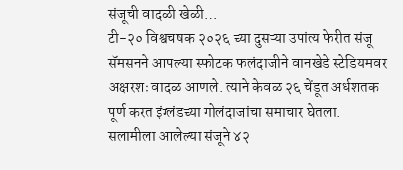संजूची वादळी खेळी…
टी-२० विश्वचषक २०२६ च्या दुसऱ्या उपांत्य फेरीत संजू सॅमसनने आपल्या स्फोटक फलंदाजीने वानखेडे स्टेडियमवर अक्षरशः वादळ आणले. त्याने केवळ २६ चेंडूत अर्धशतक पूर्ण करत इंग्लंडच्या गोलंदाजांचा समाचार घेतला.
सलामीला आलेल्या संजूने ४२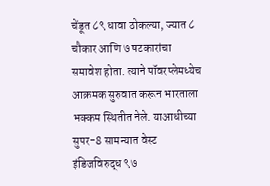चेंडूत ८९ धावा ठोकल्या, ज्यात ८ चौकार आणि ७ षटकारांचा समावेश होता. त्याने पॉवरप्लेमध्येच आक्रमक सुरुवात करून भारताला भक्कम स्थितीत नेले. याआधीच्या सुपर-8 सामन्यात वेस्ट इंडिजविरुद्ध ९७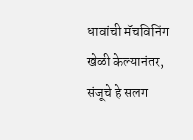धावांची मॅचविनिंग खेळी केल्यानंतर, संजूचे हे सलग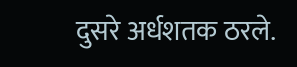दुसरे अर्धशतक ठरले.